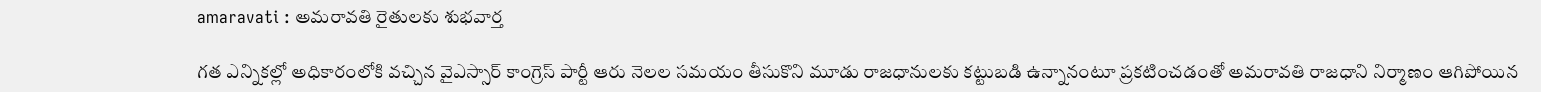amaravati : అమరావతి రైతులకు శుభవార్త

గత ఎన్నికల్లో అధికారంలోకి వచ్చిన వైఎస్సార్ కాంగ్రెస్ పార్టీ ఆరు నెలల సమయం తీసుకొని మూడు రాజధానులకు కట్టుబడి ఉన్నానంటూ ప్రకటించడంతో అమరావతి రాజధాని నిర్మాణం ఆగిపోయిన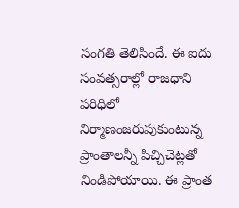సంగతి తెలిసిందే. ఈ ఐదు సంవత్సరాల్లో రాజధాని పరిధిలో నిర్మాణంజరుపుకుంటున్న ప్రాంతాలన్నీ పిచ్చిచెట్లతో నిండిపోయాయి. ఈ ప్రాంత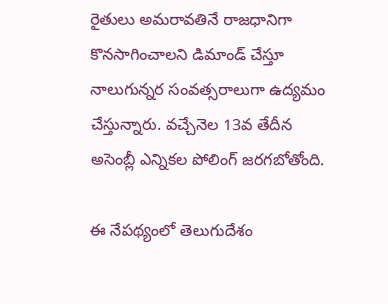రైతులు అమరావతినే రాజధానిగా కొనసాగించాలని డిమాండ్ చేస్తూ నాలుగున్నర సంవత్సరాలుగా ఉద్యమం చేస్తున్నారు. వచ్చేనెల 13వ తేదీన అసెంబ్లీ ఎన్నికల పోలింగ్ జరగబోతోంది.

ఈ నేపథ్యంలో తెలుగుదేశం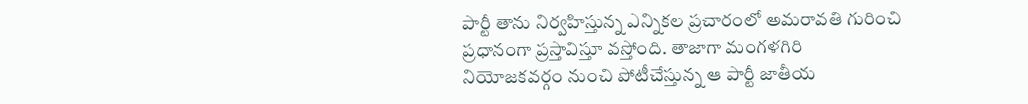పార్టీ తాను నిర్వహిస్తున్న ఎన్నికల ప్రచారంలో అమరావతి గురించి ప్రధానంగా ప్రస్తావిస్తూ వస్తోంది. తాజాగా మంగళగిరి నియోజకవర్గం నుంచి పోటీచేస్తున్న ఆ పార్టీ జాతీయ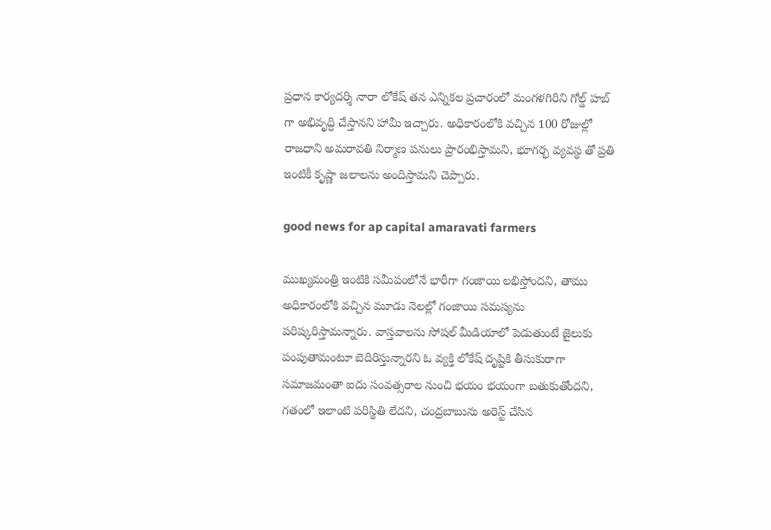ప్రధాన కార్యదర్శి నారా లోకేష్ తన ఎన్నికల ప్రచారంలో మంగళగిరిని గోల్డ్ హబ్ గా అభివృద్ధి చేస్తానని హామీ ఇచ్చారు. అధికారంలోకి వచ్చిన 100 రోజుల్లో రాజధాని అమరావతి నిర్మాణ పనులు ప్రారంభిస్తామని, భూగర్భ వ్యవస్థ తో ప్రతి ఇంటికీ కృష్ణా జలాలను అందిస్తామని చెప్పారు.

good news for ap capital amaravati farmers

ముఖ్యమంత్రి ఇంటికి సమీపంలోనే భారీగా గంజాయి లభిస్తోందని, తాము అధికారంలోకి వచ్చిన మూడు నెలల్లో గంజాయి సమస్యను పరిష్కరిస్తామన్నారు. వాస్తవాలను సోషల్ మీడియాలో పెడుతుంటే జైలుకు పంపుతామంటూ బెదిరిస్తున్నారని ఓ వ్యక్తి లోకేష్ దృష్టికి తీసుకురాగా సమాజమంతా ఐదు సంవత్సరాల నుంచి భయం భయంగా బతుకుతోందని, గతంలో ఇలాంటి పరిస్థితి లేదని, చంద్రబాబును అరెస్ట్ చేసిన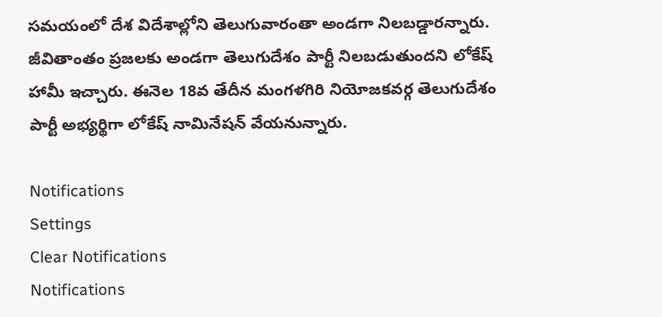సమయంలో దేశ విదేశాల్లోని తెలుగువారంతా అండగా నిలబడ్డారన్నారు. జీవితాంతం ప్రజలకు అండగా తెలుగుదేశం పార్టీ నిలబడుతుందని లోకేష్ హామీ ఇచ్చారు. ఈనెల 18వ తేదీన మంగళగిరి నియోజకవర్గ తెలుగుదేశం పార్టీ అభ్యర్థిగా లోకేష్ నామినేషన్ వేయనున్నారు.

Notifications
Settings
Clear Notifications
Notifications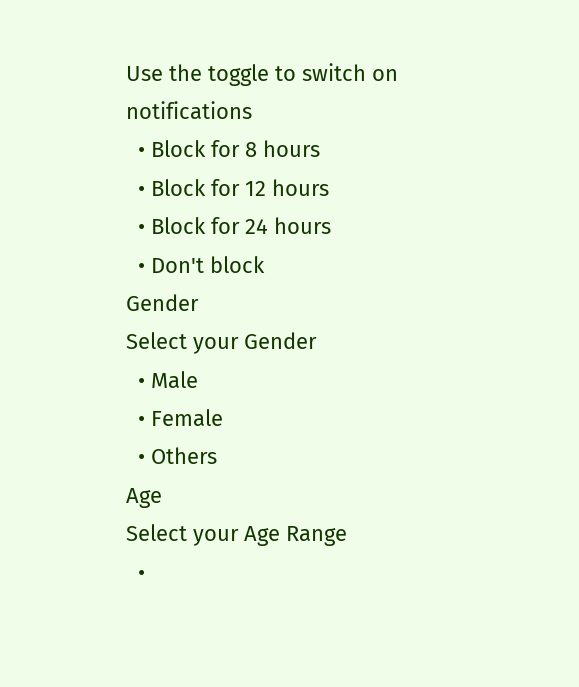Use the toggle to switch on notifications
  • Block for 8 hours
  • Block for 12 hours
  • Block for 24 hours
  • Don't block
Gender
Select your Gender
  • Male
  • Female
  • Others
Age
Select your Age Range
  •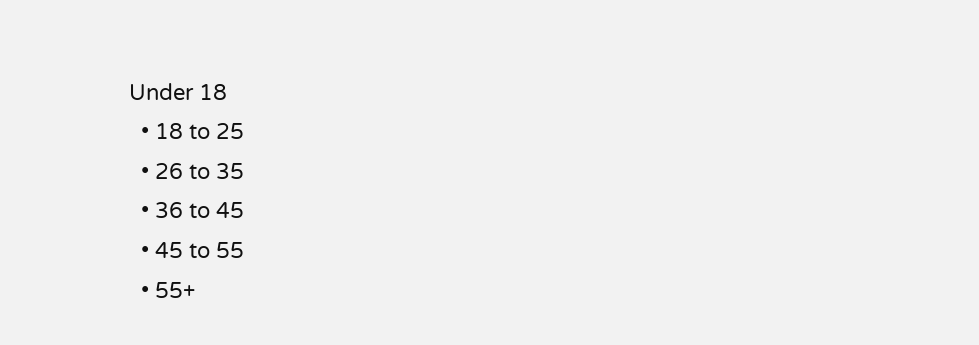Under 18
  • 18 to 25
  • 26 to 35
  • 36 to 45
  • 45 to 55
  • 55+